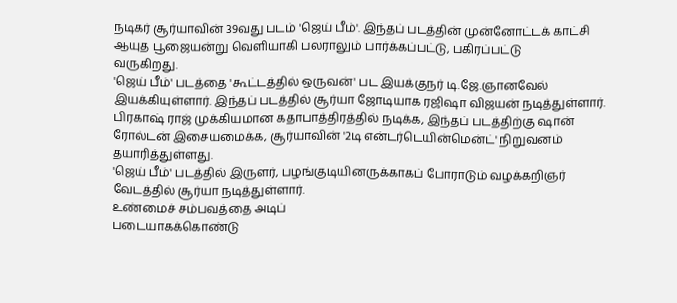நடிகர் சூர்யாவின் 39வது படம் 'ஜெய் பீம்'. இந்தப் படத்தின் முன்னோட்டக் காட்சி ஆயுத பூஜையன்று வெளியாகி பலராலும் பார்க்கப்பட்டு, பகிரப்பட்டு
வருகிறது.
'ஜெய் பீம்' படத்தை 'கூட்டத்தில் ஒருவன்' பட இயக்குநர் டி.ஜே.ஞானவேல் இயக்கியுள்ளார். இந்தப் படத்தில் சூர்யா ஜோடியாக ரஜிஷா விஜயன் நடித்துள்ளார். பிரகாஷ் ராஜ் முக்கியமான கதாபாத்திரத்தில் நடிக்க, இந்தப் படத்திற்கு ஷான் ரோல்டன் இசையமைக்க, சூர்யாவின் '2டி என்டர்டெயின்மென்ட்' நிறுவனம் தயாரித்துள்ளது.
'ஜெய் பீம்' படத்தில் இருளர், பழங்குடியினருக்காகப் போராடும் வழக்கறிஞர் வேடத்தில் சூர்யா நடித்துள்ளார்.
உண்மைச் சம்பவத்தை அடிப்
படையாகக்கொண்டு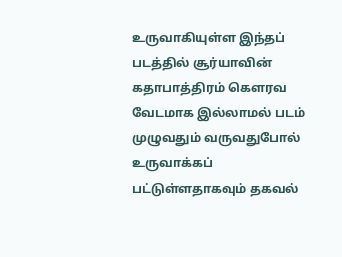உருவாகியுள்ள இந்தப் படத்தில் சூர்யாவின் கதாபாத்திரம் கெளரவ வேடமாக இல்லாமல் படம் முழுவதும் வருவதுபோல் உருவாக்கப் பட்டுள்ளதாகவும் தகவல்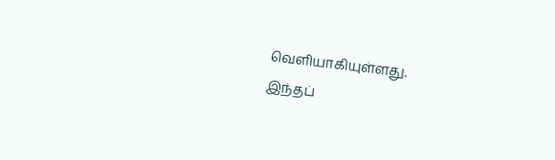வெளியாகியுள்ளது.
இந்தப்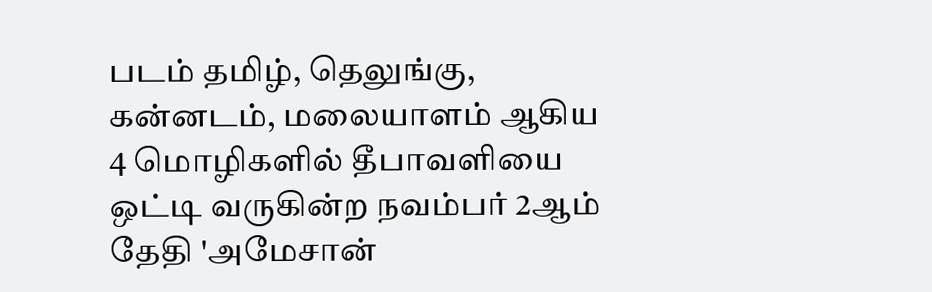படம் தமிழ், தெலுங்கு, கன்னடம், மலையாளம் ஆகிய 4 மொழிகளில் தீபாவளியை ஒட்டி வருகின்ற நவம்பர் 2ஆம் தேதி 'அமேசான்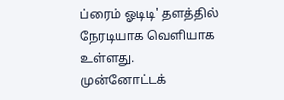ப்ரைம் ஓடிடி' தளத்தில் நேரடியாக வெளியாக
உள்ளது.
முன்னோட்டக்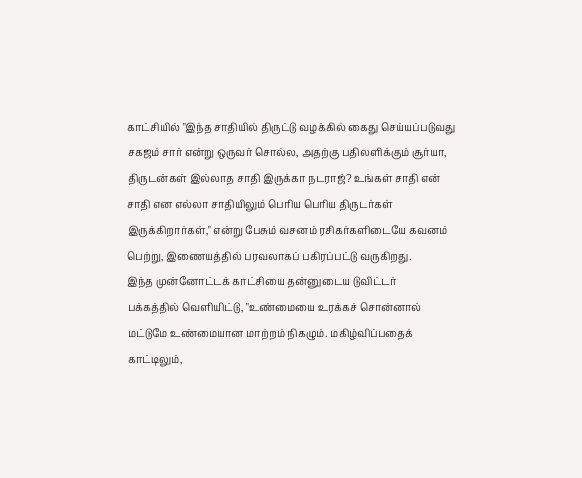காட்சியில் "இந்த சாதியில் திருட்டு வழக்கில் கைது செய்யப்படுவது
சகஜம் சார் என்று ஒருவர் சொல்ல, அதற்கு பதிலளிக்கும் சூர்யா, திருடன்கள் இல்லாத சாதி இருக்கா நடராஜ்? உங்கள் சாதி என் சாதி என எல்லா சாதியிலும் பெரிய பெரிய திருடர்கள் இருக்கிறார்கள்," என்று பேசும் வசனம் ரசிகர்களிடையே கவனம் பெற்று, இணையத்தில் பரவலாகப் பகிரப்பட்டு வருகிறது.
இந்த முன்னோட்டக் காட்சியை தன்னுடைய டுவிட்டர்
பக்கத்தில் வெளியிட்டு, "உண்மையை உரக்கச் சொன்னால் மட்டுமே உண்மையான மாற்றம் நிகழும். மகிழ்விப்பதைக் காட்டிலும்,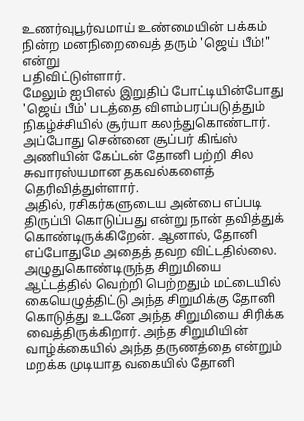உணர்வுபூர்வமாய் உண்மையின் பக்கம் நின்ற மனநிறைவைத் தரும் 'ஜெய் பீம்!" என்று
பதிவிட்டுள்ளார்.
மேலும் ஐபிஎல் இறுதிப் போட்டியின்போது 'ஜெய் பீம்' படத்தை விளம்பரப்படுத்தும் நிகழ்ச்சியில் சூர்யா கலந்துகொண்டார். அப்போது சென்னை சூப்பர் கிங்ஸ் அணியின் கேப்டன் தோனி பற்றி சில சுவாரஸ்யமான தகவல்களைத் தெரிவித்துள்ளார்.
அதில், ரசிகர்களுடைய அன்பை எப்படி திருப்பி கொடுப்பது என்று நான் தவித்துக் கொண்டிருக்கிறேன். ஆனால், தோனி எப்போதுமே அதைத் தவற விட்டதில்லை. அழுதுகொண்டிருந்த சிறுமியை ஆட்டத்தில் வெற்றி பெற்றதும் மட்டையில் கையெழுத்திட்டு அந்த சிறுமிக்கு தோனி கொடுத்து உடனே அந்த சிறுமியை சிரிக்க வைத்திருக்கிறார். அந்த சிறுமியின் வாழ்க்கையில் அந்த தருணத்தை என்றும் மறக்க முடியாத வகையில் தோனி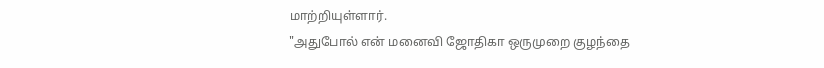மாற்றியுள்ளார்.
"அதுபோல் என் மனைவி ஜோதிகா ஒருமுறை குழந்தை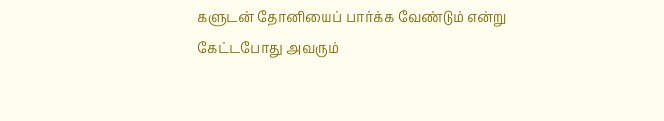களுடன் தோனியைப் பார்க்க வேண்டும் என்று கேட்டபோது அவரும்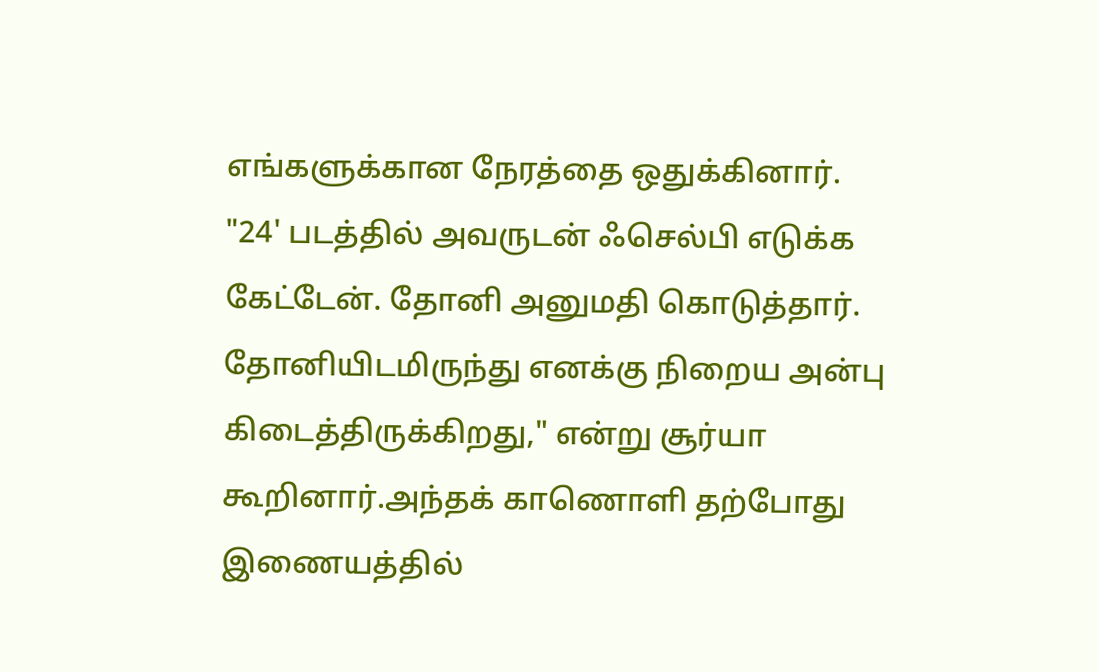எங்களுக்கான நேரத்தை ஒதுக்கினார்.
"24' படத்தில் அவருடன் ஃசெல்பி எடுக்க கேட்டேன். தோனி அனுமதி கொடுத்தார். தோனியிடமிருந்து எனக்கு நிறைய அன்பு கிடைத்திருக்கிறது," என்று சூர்யா கூறினார்.அந்தக் காணொளி தற்போது இணையத்தில்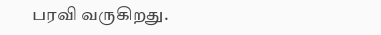பரவி வருகிறது.